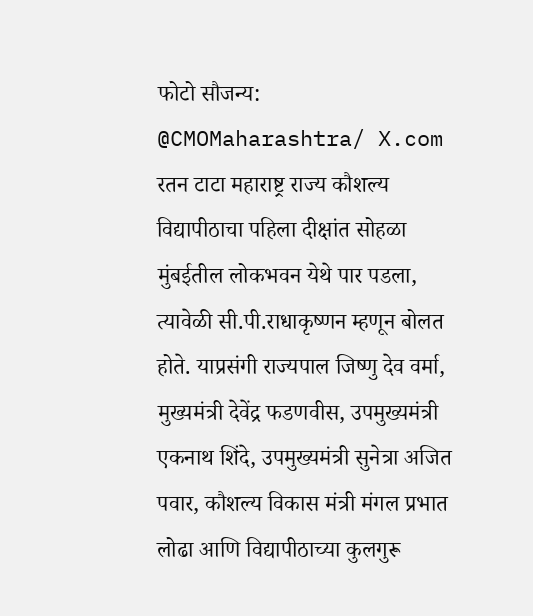फोटो सौजन्य: @CMOMaharashtra/ X.com
रतन टाटा महाराष्ट्र राज्य कौशल्य विद्यापीठाचा पहिला दीक्षांत सोहळा मुंबईतील लोकभवन येथे पार पडला, त्यावेळी सी.पी.राधाकृष्णन म्हणून बोलत होते. याप्रसंगी राज्यपाल जिष्णु देव वर्मा, मुख्यमंत्री देवेंद्र फडणवीस, उपमुख्यमंत्री एकनाथ शिंदे, उपमुख्यमंत्री सुनेत्रा अजित पवार, कौशल्य विकास मंत्री मंगल प्रभात लोढा आणि विद्यापीठाच्या कुलगुरू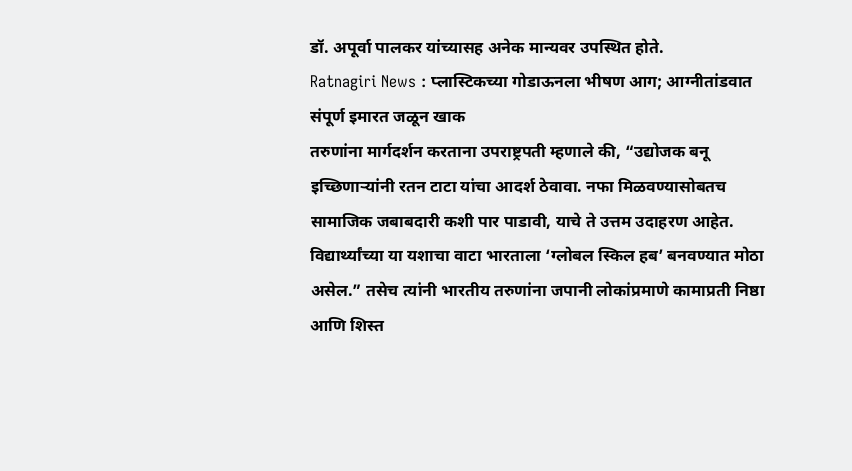डॉ. अपूर्वा पालकर यांच्यासह अनेक मान्यवर उपस्थित होते.
Ratnagiri News : प्लास्टिकच्या गोडाऊनला भीषण आग; आग्नीतांडवात संपूर्ण इमारत जळून खाक
तरुणांना मार्गदर्शन करताना उपराष्ट्रपती म्हणाले की, “उद्योजक बनू इच्छिणाऱ्यांनी रतन टाटा यांचा आदर्श ठेवावा. नफा मिळवण्यासोबतच सामाजिक जबाबदारी कशी पार पाडावी, याचे ते उत्तम उदाहरण आहेत. विद्यार्थ्यांच्या या यशाचा वाटा भारताला ‘ग्लोबल स्किल हब’ बनवण्यात मोठा असेल.” तसेच त्यांनी भारतीय तरुणांना जपानी लोकांप्रमाणे कामाप्रती निष्ठा आणि शिस्त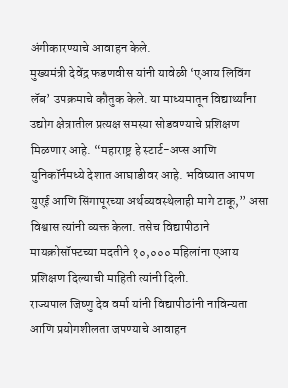अंगीकारण्याचे आवाहन केले.
मुख्यमंत्री देवेंद्र फडणवीस यांनी यावेळी ‘एआय लिविंग लॅब’ उपक्रमाचे कौतुक केले. या माध्यमातून विद्यार्थ्यांना उद्योग क्षेत्रातील प्रत्यक्ष समस्या सोडवण्याचे प्रशिक्षण मिळणार आहे. “महाराष्ट्र हे स्टार्ट-अप्स आणि युनिकॉर्नमध्ये देशात आघाडीवर आहे. भविष्यात आपण युएई आणि सिंगापूरच्या अर्थव्यवस्थेलाही मागे टाकू,” असा विश्वास त्यांनी व्यक्त केला. तसेच विद्यापीठाने मायक्रोसॉफ्टच्या मदतीने १०,००० महिलांना एआय प्रशिक्षण दिल्याची माहिती त्यांनी दिली.
राज्यपाल जिष्णु देव वर्मा यांनी विद्यापीठांनी नाविन्यता आणि प्रयोगशीलता जपण्याचे आवाहन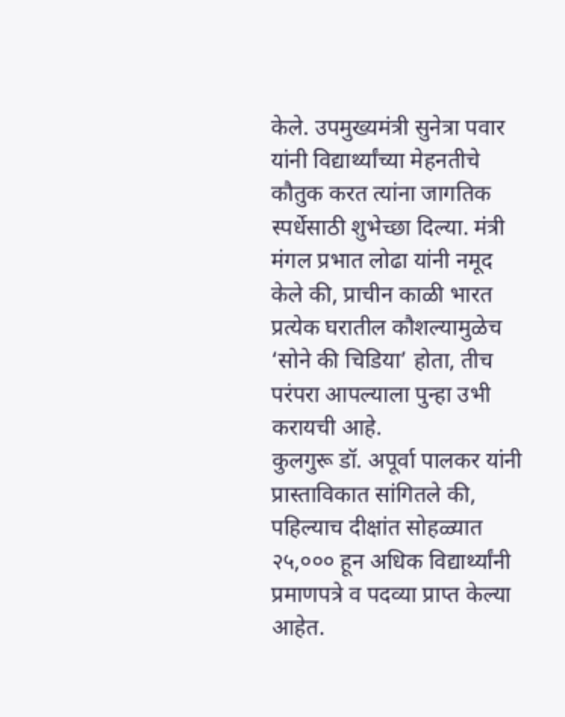केले. उपमुख्यमंत्री सुनेत्रा पवार यांनी विद्यार्थ्यांच्या मेहनतीचे कौतुक करत त्यांना जागतिक स्पर्धेसाठी शुभेच्छा दिल्या. मंत्री मंगल प्रभात लोढा यांनी नमूद केले की, प्राचीन काळी भारत प्रत्येक घरातील कौशल्यामुळेच ‘सोने की चिडिया’ होता, तीच परंपरा आपल्याला पुन्हा उभी करायची आहे.
कुलगुरू डॉ. अपूर्वा पालकर यांनी प्रास्ताविकात सांगितले की, पहिल्याच दीक्षांत सोहळ्यात २५,००० हून अधिक विद्यार्थ्यांनी प्रमाणपत्रे व पदव्या प्राप्त केल्या आहेत.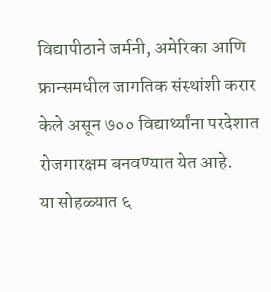विद्यापीठाने जर्मनी, अमेरिका आणि फ्रान्समधील जागतिक संस्थांशी करार केले असून ७०० विद्यार्थ्यांना परदेशात रोजगारक्षम बनवण्यात येत आहे.
या सोहळ्यात ६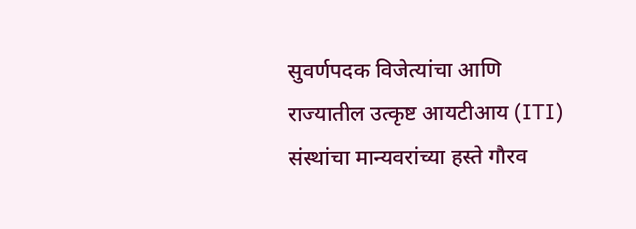सुवर्णपदक विजेत्यांचा आणि राज्यातील उत्कृष्ट आयटीआय (ITI) संस्थांचा मान्यवरांच्या हस्ते गौरव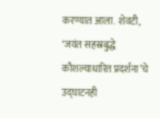करण्यात आला. शेवटी, ‘जयंत सहस्रबुद्धे कौशल्याधारित प्रदर्शना’चे उद्घाटनही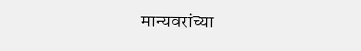मान्यवरांच्या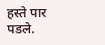हस्ते पार पडले.